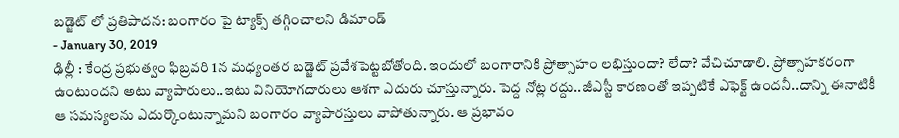బడ్జెట్ లో ప్రతిపాదన: బంగారం పై ట్యాక్స్ తగ్గించాలని డిమాండ్
- January 30, 2019
ఢిల్లీ : కేంద్ర ప్రభుత్వం ఫిబ్రవరి 1న మధ్యంతర బడ్జెట్ ప్రవేశపెట్టబోతోంది. ఇందులో బంగారానికి ప్రోత్సాహం లభిస్తుందా? లేదా? వేచిచూడాలి. ప్రోత్సాహకరంగా ఉంటుందని అటు వ్యాపారులు..ఇటు వినియోగదారులు ఆశగా ఎదురు చూస్తున్నారు. పెద్ద నోట్ల రద్దు..జీఎస్టీ కారణంతో ఇప్పటికే ఎఫెక్ట్ ఉందనీ..దాన్ని ఈనాటికీ ఆ సమస్యలను ఎదుర్కొంటున్నామని బంగారం వ్యాపారస్తులు వాపోతున్నారు. ఆ ప్రభావం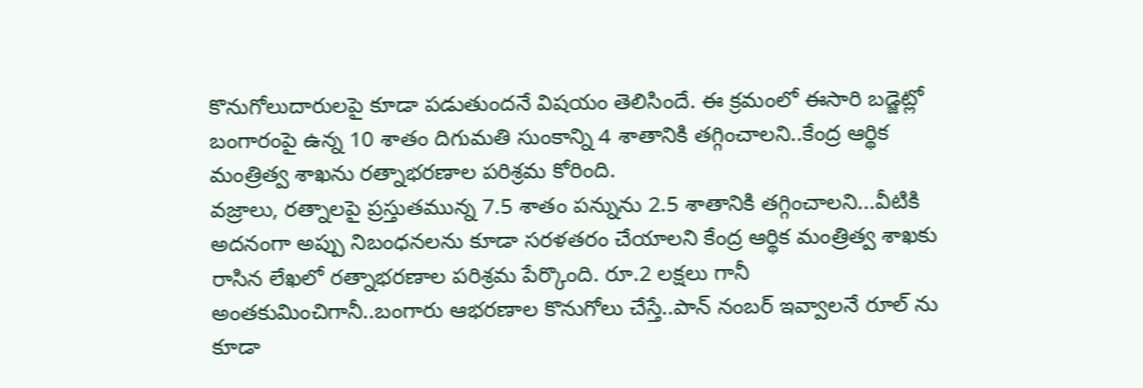కొనుగోలుదారులపై కూడా పడుతుందనే విషయం తెలిసిందే. ఈ క్రమంలో ఈసారి బడ్జెట్లో బంగారంపై ఉన్న 10 శాతం దిగుమతి సుంకాన్ని 4 శాతానికి తగ్గించాలని..కేంద్ర ఆర్థిక మంత్రిత్వ శాఖను రత్నాభరణాల పరిశ్రమ కోరింది.
వజ్రాలు, రత్నాలపై ప్రస్తుతమున్న 7.5 శాతం పన్నును 2.5 శాతానికి తగ్గించాలని...వీటికి అదనంగా అప్పు నిబంధనలను కూడా సరళతరం చేయాలని కేంద్ర ఆర్థిక మంత్రిత్వ శాఖకు రాసిన లేఖలో రత్నాభరణాల పరిశ్రమ పేర్కొంది. రూ.2 లక్షలు గానీ అంతకుమించిగానీ..బంగారు ఆభరణాల కొనుగోలు చేస్తే..పాన్ నంబర్ ఇవ్వాలనే రూల్ ను కూడా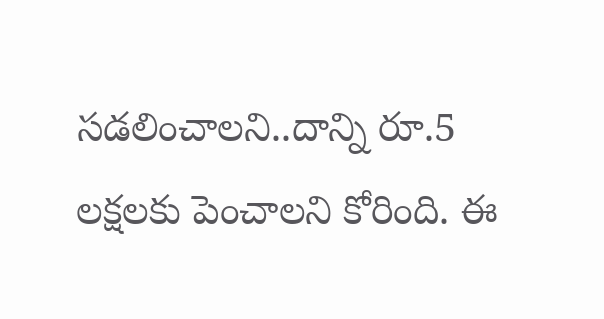సడలించాలని..దాన్ని రూ.5 లక్షలకు పెంచాలని కోరింది. ఈ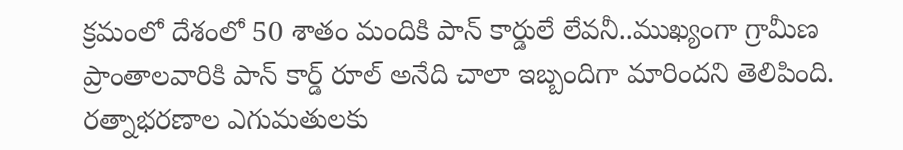క్రమంలో దేశంలో 50 శాతం మందికి పాన్ కార్డులే లేవనీ..ముఖ్యంగా గ్రామీణ ప్రాంతాలవారికి పాన్ కార్డ్ రూల్ అనేది చాలా ఇబ్బందిగా మారిందని తెలిపింది. రత్నాభరణాల ఎగుమతులకు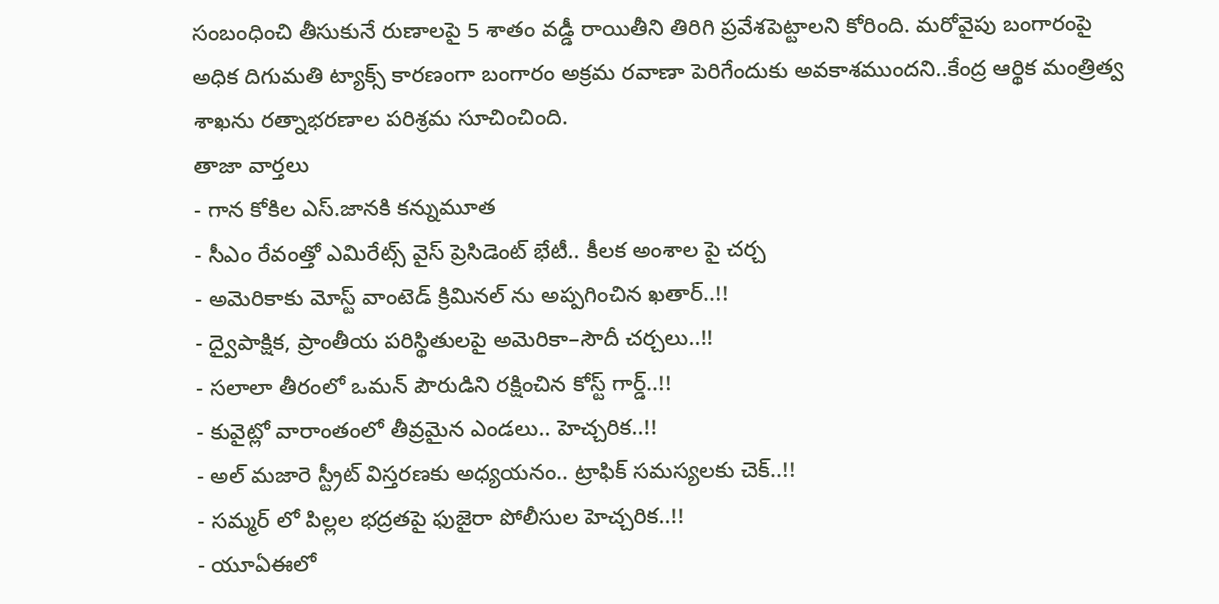సంబంధించి తీసుకునే రుణాలపై 5 శాతం వడ్డీ రాయితీని తిరిగి ప్రవేశపెట్టాలని కోరింది. మరోవైపు బంగారంపై అధిక దిగుమతి ట్యాక్స్ కారణంగా బంగారం అక్రమ రవాణా పెరిగేందుకు అవకాశముందని..కేంద్ర ఆర్థిక మంత్రిత్వ శాఖను రత్నాభరణాల పరిశ్రమ సూచించింది.
తాజా వార్తలు
- గాన కోకిల ఎస్.జానకి కన్నుమూత
- సీఎం రేవంత్తో ఎమిరేట్స్ వైస్ ప్రెసిడెంట్ భేటీ.. కీలక అంశాల పై చర్చ
- అమెరికాకు మోస్ట్ వాంటెడ్ క్రిమినల్ ను అప్పగించిన ఖతార్..!!
- ద్వైపాక్షిక, ప్రాంతీయ పరిస్థితులపై అమెరికా–సౌదీ చర్చలు..!!
- సలాలా తీరంలో ఒమన్ పౌరుడిని రక్షించిన కోస్ట్ గార్డ్..!!
- కువైట్లో వారాంతంలో తీవ్రమైన ఎండలు.. హెచ్చరిక..!!
- అల్ మజారె స్ట్రీట్ విస్తరణకు అధ్యయనం.. ట్రాఫిక్ సమస్యలకు చెక్..!!
- సమ్మర్ లో పిల్లల భద్రతపై ఫుజైరా పోలీసుల హెచ్చరిక..!!
- యూఏఈలో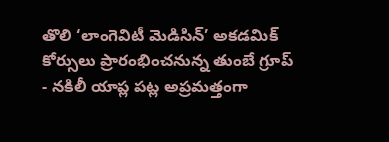తొలి ‘లాంగెవిటీ మెడిసిన్’ అకడమిక్ కోర్సులు ప్రారంభించనున్న తుంబే గ్రూప్
- నకిలీ యాప్ల పట్ల అప్రమత్తంగా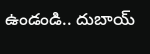ఉండండి.. దుబాయ్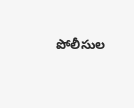పోలీసుల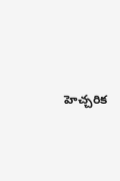హెచ్చరిక